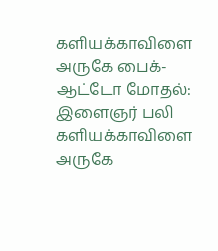களியக்காவிளை அருகே பைக்- ஆட்டோ மோதல்: இளைஞர் பலி
களியக்காவிளை அருகே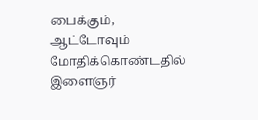பைக்கும், ஆட்டோவும் மோதிக்கொண்டதில் இளைஞர்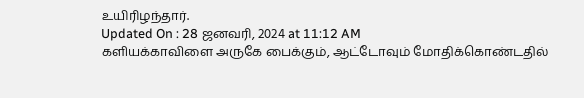உயிரிழந்தார்.
Updated On : 28 ஜனவரி, 2024 at 11:12 AM
களியக்காவிளை அருகே பைக்கும், ஆட்டோவும் மோதிக்கொண்டதில்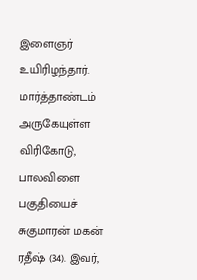இளைஞர் உயிரிழந்தார்.
மார்த்தாண்டம் அருகேயுள்ள விரிகோடு, பாலவிளை பகுதியைச் சுகுமாரன் மகன் ரதீஷ் (34). இவர்,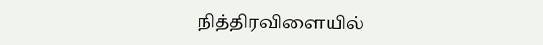நித்திரவிளையில்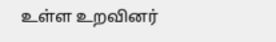உள்ள உறவினர்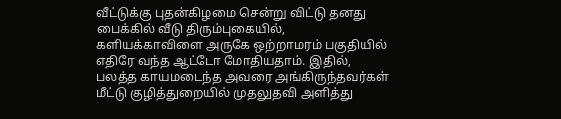வீட்டுக்கு புதன்கிழமை சென்று விட்டு தனது பைக்கில் வீடு திரும்புகையில், களியக்காவிளை அருகே ஒற்றாமரம் பகுதியில் எதிரே வந்த ஆட்டோ மோதியதாம். இதில், பலத்த காயமடைந்த அவரை அங்கிருந்தவர்கள் மீட்டு குழித்துறையில் முதலுதவி அளித்து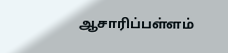ஆசாரிப்பள்ளம்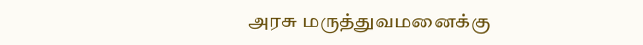அரசு மருத்துவமனைக்கு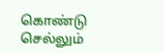கொண்டு செல்லும்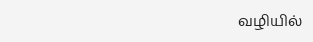வழியில்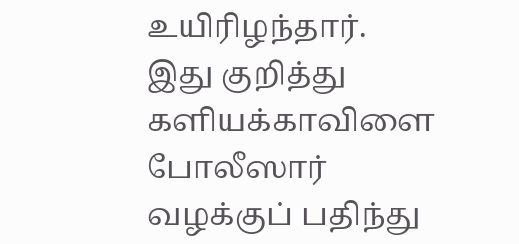உயிரிழந்தார்.
இது குறித்து களியக்காவிளை போலீஸார் வழக்குப் பதிந்து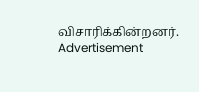விசாரிக்கின்றனர்.
Advertisement